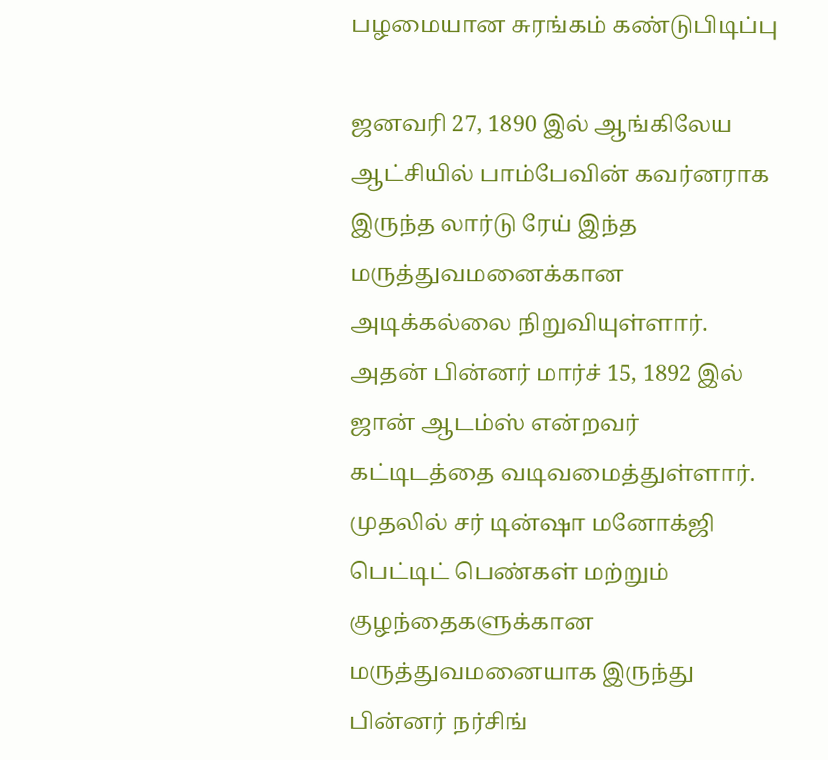பழமையான சுரங்கம் கண்டுபிடிப்பு

ஜனவரி 27, 1890 இல் ஆங்கிலேய ஆட்சியில் பாம்பேவின் கவர்னராக இருந்த லார்டு ரேய் இந்த மருத்துவமனைக்கான அடிக்கல்லை நிறுவியுள்ளார். அதன் பின்னர் மார்ச் 15, 1892 இல் ஜான் ஆடம்ஸ் என்றவர் கட்டிடத்தை வடிவமைத்துள்ளார். முதலில் சர் டின்ஷா மனோக்ஜி பெட்டிட் பெண்கள் மற்றும் குழந்தைகளுக்கான மருத்துவமனையாக இருந்து பின்னர் நர்சிங்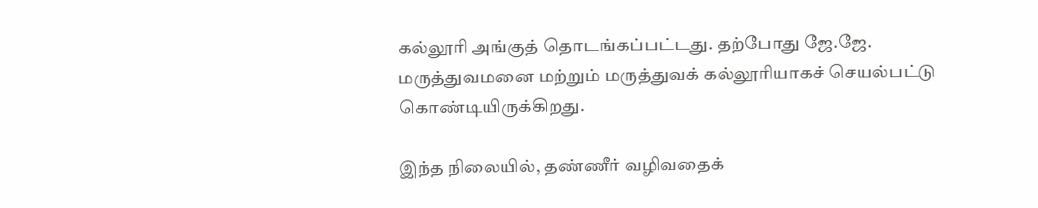கல்லூரி அங்குத் தொடங்கப்பட்டது. தற்போது ஜே.ஜே. மருத்துவமனை மற்றும் மருத்துவக் கல்லூரியாகச் செயல்பட்டு கொண்டியிருக்கிறது.

இந்த நிலையில், தண்ணீர் வழிவதைக்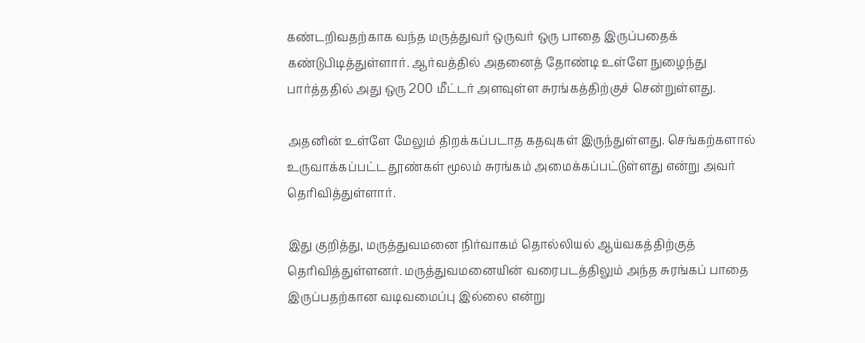கண்டறிவதற்காக வந்த மருத்துவர் ஒருவர் ஒரு பாதை இருப்பதைக் கண்டுபிடித்துள்ளார். ஆர்வத்தில் அதனைத் தோண்டி உள்ளே நுழைந்து பார்த்ததில் அது ஒரு 200 மீட்டர் அளவுள்ள சுரங்கத்திற்குச் சென்றுள்ளது.

அதனின் உள்ளே மேலும் திறக்கப்படாத கதவுகள் இருந்துள்ளது. செங்கற்களால் உருவாக்கப்பட்ட தூண்கள் மூலம் சுரங்கம் அமைக்கப்பட்டுள்ளது என்று அவர் தெரிவித்துள்ளார்.

இது குறித்து, மருத்துவமனை நிர்வாகம் தொல்லியல் ஆய்வகத்திற்குத் தெரிவித்துள்ளனர். மருத்துவமனையின் வரைபடத்திலும் அந்த சுரங்கப் பாதை இருப்பதற்கான வடிவமைப்பு இல்லை என்று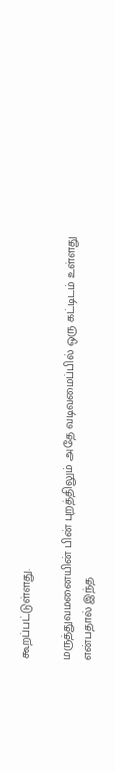கூறப்பட்டுள்ளது.

மருத்துவமனையின் பின் புறத்திலும் அதே வடிவமைப்பில் ஒரு கட்டிடம் உள்ளது என்பதால் இந்த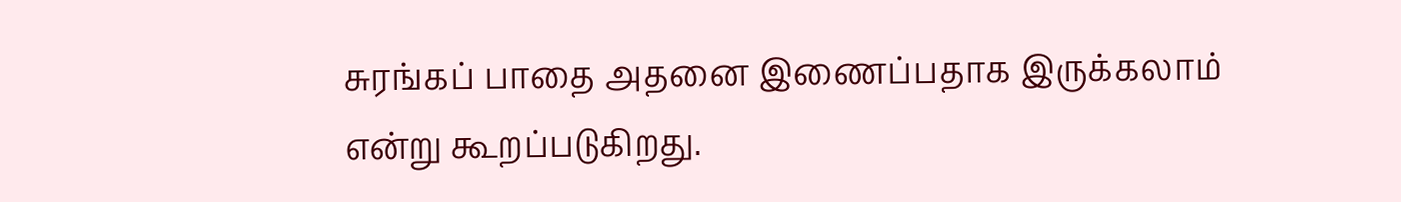சுரங்கப் பாதை அதனை இணைப்பதாக இருக்கலாம் என்று கூறப்படுகிறது.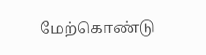மேற்கொண்டு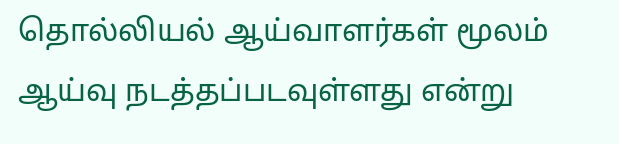தொல்லியல் ஆய்வாளர்கள் மூலம் ஆய்வு நடத்தப்படவுள்ளது என்று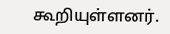கூறியுள்ளனர்.